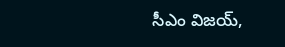సీఎం విజయ్‌,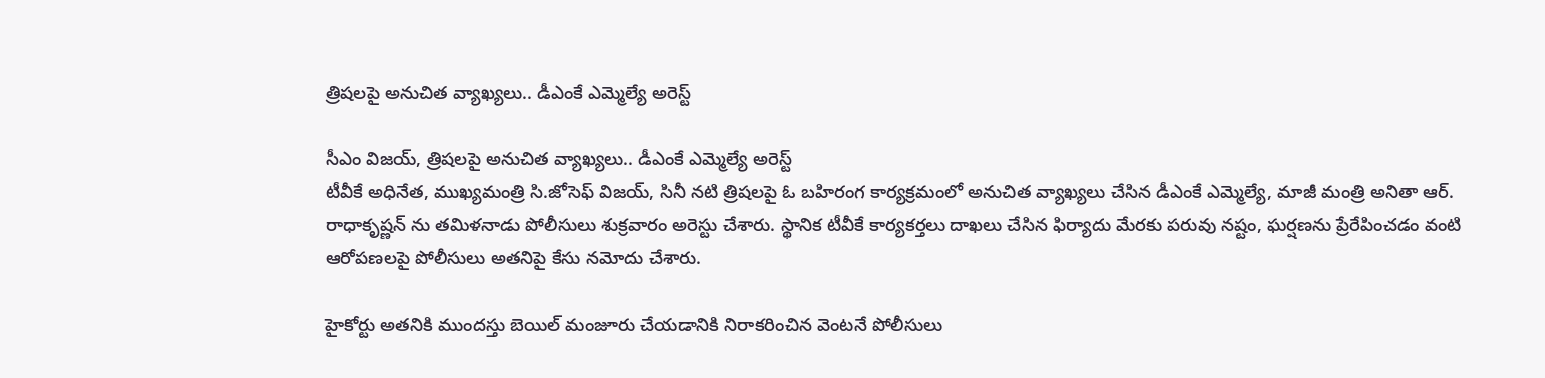త్రిషలపై అనుచిత వ్యాఖ్యలు.. డీఎంకే ఎమ్మెల్యే అరెస్ట్‌

సీఎం విజయ్‌, త్రిషలపై అనుచిత వ్యాఖ్యలు.. డీఎంకే ఎమ్మెల్యే అరెస్ట్‌
టీవీకే అధినేత, ముఖ్యమంత్రి సి.జోసెఫ్ విజయ్‌, సినీ నటి త్రిషలపై ఓ బహిరంగ కార్యక్రమంలో అనుచిత వ్యాఖ్యలు చేసిన డీఎంకే ఎమ్మెల్యే, మాజీ మంత్రి అనితా ఆర్. రాధాకృష్ణన్ ను తమిళనాడు పోలీసులు శుక్రవారం అరెస్టు చేశారు. స్థానిక టీవీకే కార్యకర్తలు దాఖలు చేసిన ఫిర్యాదు మేరకు పరువు నష్టం, ఘర్షణను ప్రేరేపించడం వంటి ఆరోపణలపై పోలీసులు అతనిపై కేసు నమోదు చేశారు.

హైకోర్టు అతనికి ముందస్తు బెయిల్ మంజూరు చేయడానికి నిరాకరించిన వెంటనే పోలీసులు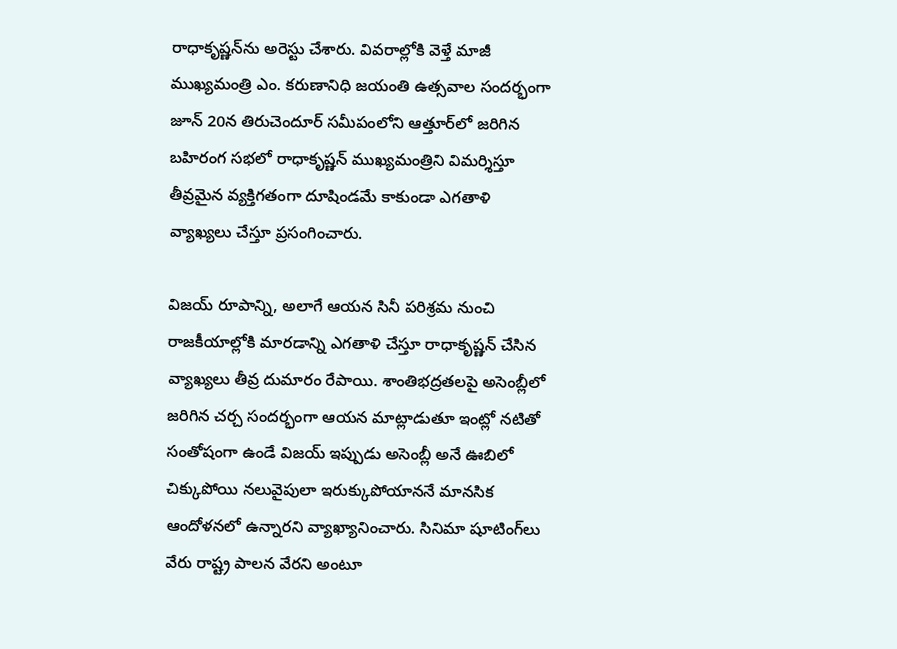రాధాకృష్ణన్‌ను అరెస్టు చేశారు. వివరాల్లోకి వెళ్తే మాజీ ముఖ్యమంత్రి ఎం. కరుణానిధి జయంతి ఉత్సవాల సందర్భంగా జూన్ 20న తిరుచెందూర్ సమీపంలోని ఆత్తూర్‌లో జరిగిన బహిరంగ సభలో రాధాకృష్ణన్ ముఖ్యమంత్రిని విమర్శిస్తూ తీవ్రమైన వ్యక్తిగతంగా దూషిండమే కాకుండా ఎగతాళి వ్యాఖ్యలు చేస్తూ ప్రసంగించారు.

విజయ్ రూపాన్ని, అలాగే ఆయన సినీ పరిశ్రమ నుంచి రాజకీయాల్లోకి మారడాన్ని ఎగతాళి చేస్తూ రాధాకృష్ణన్ చేసిన వ్యాఖ్యలు తీవ్ర దుమారం రేపాయి. శాంతిభద్రతలపై అసెంబ్లీలో జరిగిన చర్చ సందర్భంగా ఆయన మాట్లాడుతూ ఇంట్లో నటితో సంతోషంగా ఉండే విజయ్‌ ఇప్పుడు అసెంబ్లీ అనే ఊబిలో చిక్కుపోయి నలువైపులా ఇరుక్కుపోయాననే మానసిక ఆందోళనలో ఉన్నారని వ్యాఖ్యానించారు. సినిమా షూటింగ్‌లు వేరు రాష్ట్ర పాలన వేరని అంటూ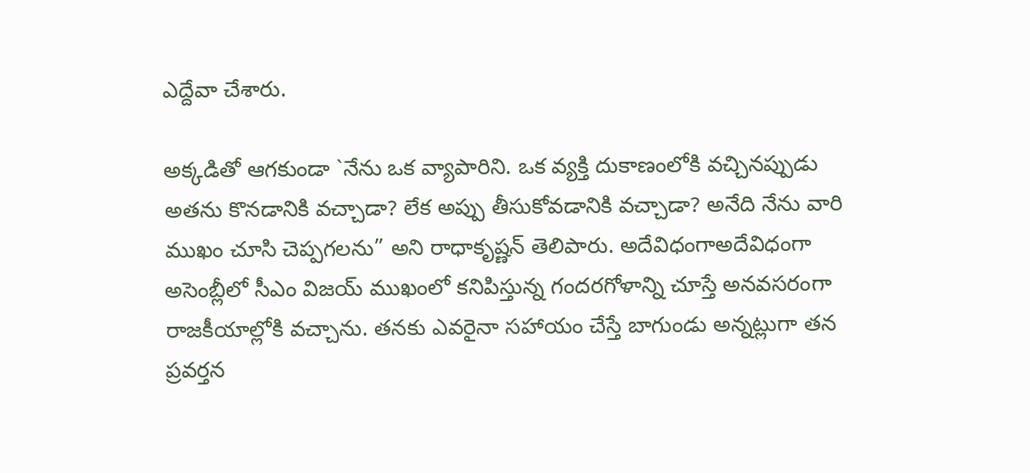ఎద్దేవా చేశారు.

అక్కడితో ఆగకుండా `నేను ఒక వ్యాపారిని. ఒక వ్యక్తి దుకాణంలోకి వచ్చినప్పుడు అతను కొనడానికి వచ్చాడా? లేక అప్పు తీసుకోవడానికి వచ్చాడా? అనేది నేను వారి ముఖం చూసి చెప్పగలను” అని రాధాకృష్ణన్‌ తెలిపారు. అదేవిధంగాఅదేవిధంగా అసెంబ్లీలో సీఎం విజయ్‌ ముఖంలో కనిపిస్తున్న గందరగోళాన్ని చూస్తే అనవసరంగా రాజకీయాల్లోకి వచ్చాను. తనకు ఎవరైనా సహాయం చేస్తే బాగుండు అన్నట్లుగా తన ప్రవర్తన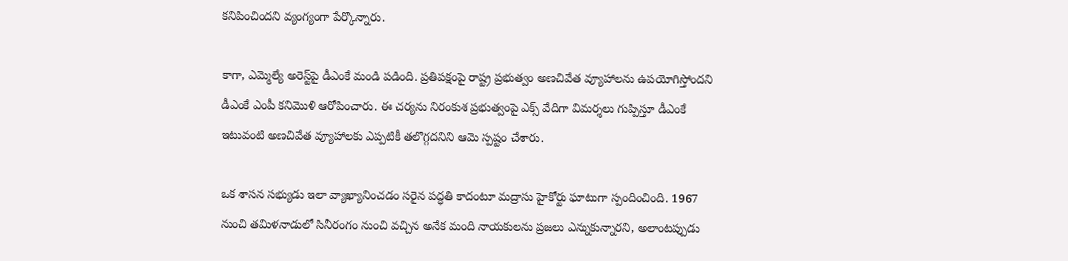కనిపించిందని వ్యంగ్యంగా పేర్కొన్నారు.

కాగా, ఎమ్మెల్యే అరెస్ట్‌పై డీఎంకే మండి పడింది. ప్రతిపక్షంపై రాష్ట్ర ప్రభుత్వం అణచివేత వ్యూహాలను ఉపయోగిస్తోందని డీఎంకే ఎంపీ కనిమొళి ఆరోపించారు. ఈ చర్యను నిరంకుశ ప్రభుత్వంపై ఎక్స్ వేదిగా విమర్శలు గుప్పిస్తూ డీఎంకే ఇటువంటి అణచివేత వ్యూహాలకు ఎప్పటికీ తలొగ్గదనిని ఆమె స్పష్టం చేశారు.

ఒక శాసన సభ్యుడు ఇలా వ్యాఖ్యానించడం సరైన పద్ధతి కాదంటూ మద్రాసు హైకోర్టు ఘాటుగా స్పందించింది. 1967 నుంచి తమిళనాడులో సినీరంగం నుంచి వచ్చిన అనేక మంది నాయకులను ప్రజలు ఎన్నుకున్నారని, అలాంటప్పుడు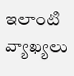ఇలాంటి వ్యాఖ్యలు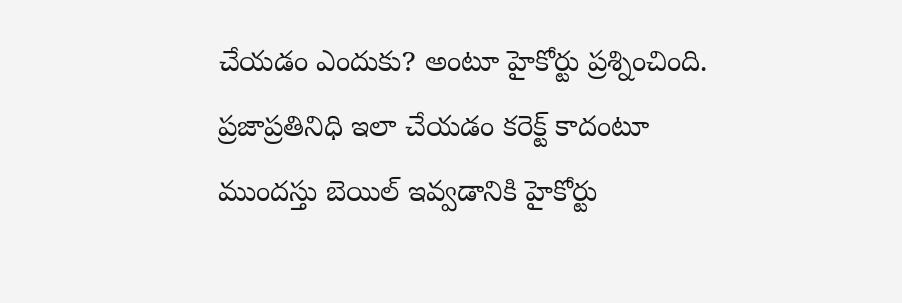చేయడం ఎందుకు? అంటూ హైకోర్టు ప్రశ్నించింది. ప్రజాప్రతినిధి ఇలా చేయడం కరెక్ట్ కాదంటూ ముందస్తు బెయిల్ ఇవ్వడానికి హైకోర్టు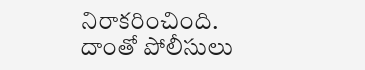నిరాకరించింది. దాంతో పోలీసులు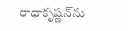రాధాకృష్ణన్‌ను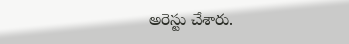అరెస్టు చేశారు.